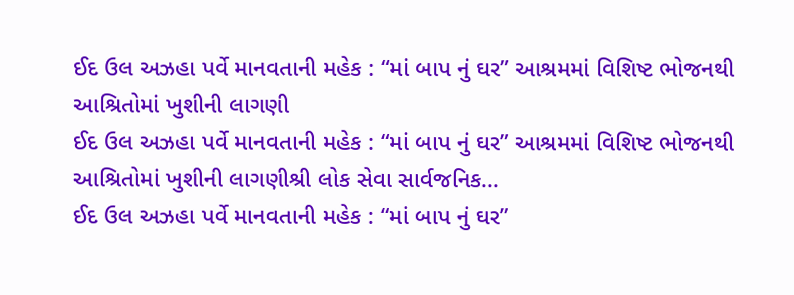ઈદ ઉલ અઝહા પર્વે માનવતાની મહેક : “માં બાપ નું ઘર” આશ્રમમાં વિશિષ્ટ ભોજનથી આશ્રિતોમાં ખુશીની લાગણી
ઈદ ઉલ અઝહા પર્વે માનવતાની મહેક : “માં બાપ નું ઘર” આશ્રમમાં વિશિષ્ટ ભોજનથી આશ્રિતોમાં ખુશીની લાગણીશ્રી લોક સેવા સાર્વજનિક...
ઈદ ઉલ અઝહા પર્વે માનવતાની મહેક : “માં બાપ નું ઘર”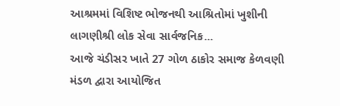આશ્રમમાં વિશિષ્ટ ભોજનથી આશ્રિતોમાં ખુશીની લાગણીશ્રી લોક સેવા સાર્વજનિક...
આજે ચંડીસર ખાતે 27 ગોળ ઠાકોર સમાજ કેળવણી મંડળ દ્વારા આયોજિત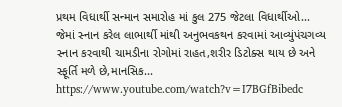પ્રથમ વિધાર્થી સન્માન સમારોહ માં કુલ 275 જેટલા વિધાર્થીઓ...
જેમાં સ્નાન કરેલ લાભાર્થી માંથી અનુભવકથન કરવામાં આવ્યુંપંચગવ્ય સ્નાન કરવાથી ચામડીના રોગોમાં રાહત,શરીર ડિટોક્સ થાય છે અને સ્ફૂર્તિ મળે છે,માનસિક...
https://www.youtube.com/watch?v=I7BGfBibedc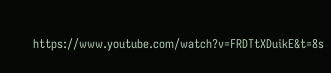https://www.youtube.com/watch?v=FRDTtXDuikE&t=8s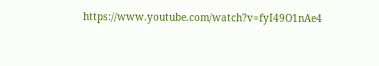https://www.youtube.com/watch?v=fyI49O1nAe4